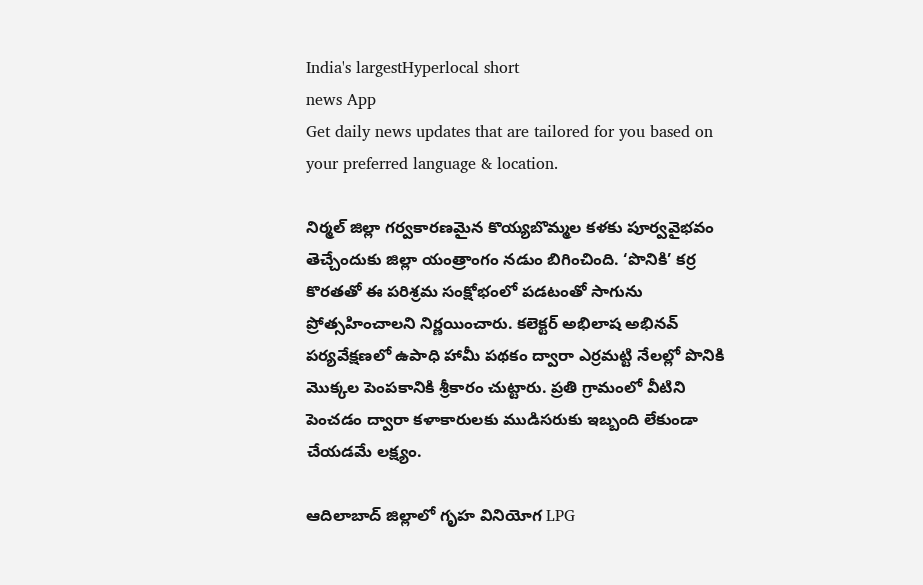India's largestHyperlocal short
news App
Get daily news updates that are tailored for you based on your preferred language & location.

నిర్మల్ జిల్లా గర్వకారణమైన కొయ్యబొమ్మల కళకు పూర్వవైభవం తెచ్చేందుకు జిల్లా యంత్రాంగం నడుం బిగించింది. ‘పొనికి’ కర్ర కొరతతో ఈ పరిశ్రమ సంక్షోభంలో పడటంతో సాగును ప్రోత్సహించాలని నిర్ణయించారు. కలెక్టర్ అభిలాష అభినవ్ పర్యవేక్షణలో ఉపాధి హామీ పథకం ద్వారా ఎర్రమట్టి నేలల్లో పొనికి మొక్కల పెంపకానికి శ్రీకారం చుట్టారు. ప్రతి గ్రామంలో వీటిని పెంచడం ద్వారా కళాకారులకు ముడిసరుకు ఇబ్బంది లేకుండా చేయడమే లక్ష్యం.

ఆదిలాబాద్ జిల్లాలో గృహ వినియోగ LPG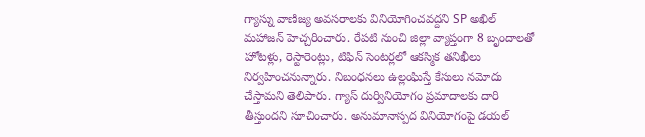గ్యాస్ను వాణిజ్య అవసరాలకు వినియోగించవద్దని SP అఖిల్ మహాజన్ హెచ్చరించారు. రేపటి నుంచి జిల్లా వ్యాప్తంగా 8 బృందాలతో హోటళ్లు, రెస్టారెంట్లు, టిఫిన్ సెంటర్లలో ఆకస్మిక తనిఖీలు నిర్వహించనున్నారు. నిబంధనలు ఉల్లంఘిస్తే కేసులు నమోదు చేస్తామని తెలిపారు. గ్యాస్ దుర్వినియోగం ప్రమాదాలకు దారి తీస్తుందని సూచించారు. అనుమానాస్పద వినియోగంపై డయల్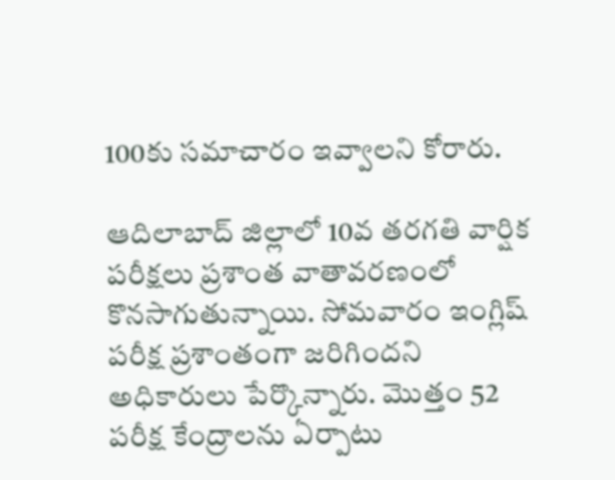100కు సమాచారం ఇవ్వాలని కోరారు.

ఆదిలాబాద్ జిల్లాలో 10వ తరగతి వార్షిక పరీక్షలు ప్రశాంత వాతావరణంలో కొనసాగుతున్నాయి. సోమవారం ఇంగ్లిష్ పరీక్ష ప్రశాంతంగా జరిగిందని అధికారులు పేర్కొన్నారు. మొత్తం 52 పరీక్ష కేంద్రాలను ఏర్పాటు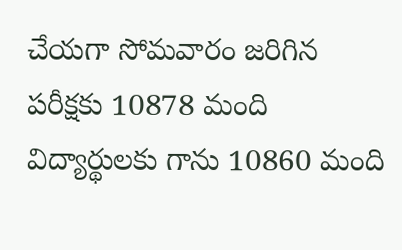చేయగా సోమవారం జరిగిన పరీక్షకు 10878 మంది విద్యార్థులకు గాను 10860 మంది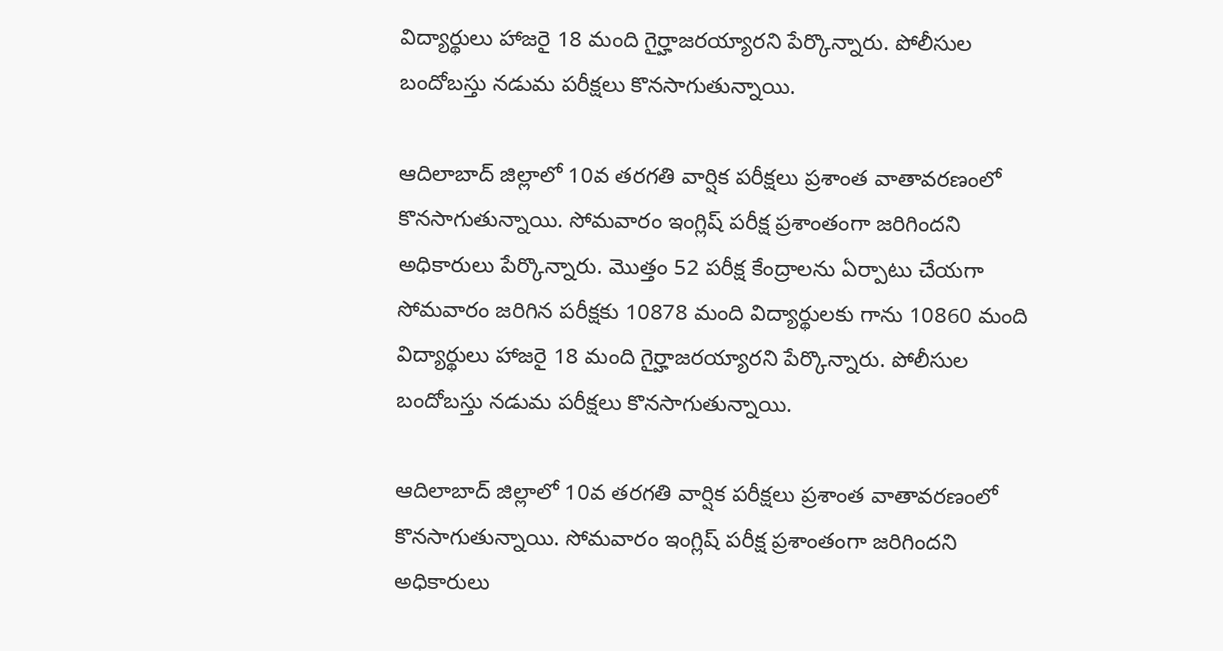విద్యార్థులు హాజరై 18 మంది గైర్హాజరయ్యారని పేర్కొన్నారు. పోలీసుల బందోబస్తు నడుమ పరీక్షలు కొనసాగుతున్నాయి.

ఆదిలాబాద్ జిల్లాలో 10వ తరగతి వార్షిక పరీక్షలు ప్రశాంత వాతావరణంలో కొనసాగుతున్నాయి. సోమవారం ఇంగ్లిష్ పరీక్ష ప్రశాంతంగా జరిగిందని అధికారులు పేర్కొన్నారు. మొత్తం 52 పరీక్ష కేంద్రాలను ఏర్పాటు చేయగా సోమవారం జరిగిన పరీక్షకు 10878 మంది విద్యార్థులకు గాను 10860 మంది విద్యార్థులు హాజరై 18 మంది గైర్హాజరయ్యారని పేర్కొన్నారు. పోలీసుల బందోబస్తు నడుమ పరీక్షలు కొనసాగుతున్నాయి.

ఆదిలాబాద్ జిల్లాలో 10వ తరగతి వార్షిక పరీక్షలు ప్రశాంత వాతావరణంలో కొనసాగుతున్నాయి. సోమవారం ఇంగ్లిష్ పరీక్ష ప్రశాంతంగా జరిగిందని అధికారులు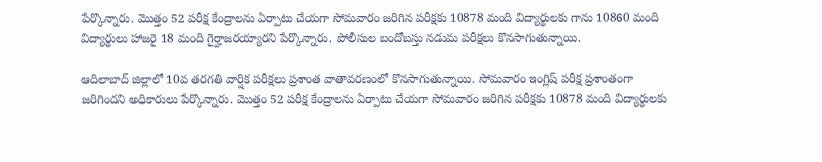పేర్కొన్నారు. మొత్తం 52 పరీక్ష కేంద్రాలను ఏర్పాటు చేయగా సోమవారం జరిగిన పరీక్షకు 10878 మంది విద్యార్థులకు గాను 10860 మంది విద్యార్థులు హాజరై 18 మంది గైర్హాజరయ్యారని పేర్కొన్నారు. పోలీసుల బందోబస్తు నడుమ పరీక్షలు కొనసాగుతున్నాయి.

ఆదిలాబాద్ జిల్లాలో 10వ తరగతి వార్షిక పరీక్షలు ప్రశాంత వాతావరణంలో కొనసాగుతున్నాయి. సోమవారం ఇంగ్లిష్ పరీక్ష ప్రశాంతంగా జరిగిందని అధికారులు పేర్కొన్నారు. మొత్తం 52 పరీక్ష కేంద్రాలను ఏర్పాటు చేయగా సోమవారం జరిగిన పరీక్షకు 10878 మంది విద్యార్థులకు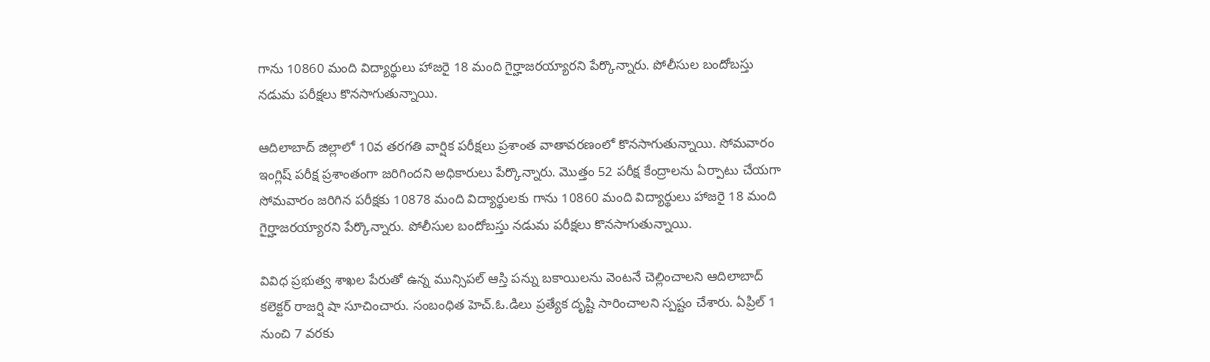గాను 10860 మంది విద్యార్థులు హాజరై 18 మంది గైర్హాజరయ్యారని పేర్కొన్నారు. పోలీసుల బందోబస్తు నడుమ పరీక్షలు కొనసాగుతున్నాయి.

ఆదిలాబాద్ జిల్లాలో 10వ తరగతి వార్షిక పరీక్షలు ప్రశాంత వాతావరణంలో కొనసాగుతున్నాయి. సోమవారం ఇంగ్లిష్ పరీక్ష ప్రశాంతంగా జరిగిందని అధికారులు పేర్కొన్నారు. మొత్తం 52 పరీక్ష కేంద్రాలను ఏర్పాటు చేయగా సోమవారం జరిగిన పరీక్షకు 10878 మంది విద్యార్థులకు గాను 10860 మంది విద్యార్థులు హాజరై 18 మంది గైర్హాజరయ్యారని పేర్కొన్నారు. పోలీసుల బందోబస్తు నడుమ పరీక్షలు కొనసాగుతున్నాయి.

వివిధ ప్రభుత్వ శాఖల పేరుతో ఉన్న మున్సిపల్ ఆస్తి పన్ను బకాయిలను వెంటనే చెల్లించాలని ఆదిలాబాద్ కలెక్టర్ రాజర్షి షా సూచించారు. సంబంధిత హెచ్.ఓ.డిలు ప్రత్యేక దృష్టి సారించాలని స్పష్టం చేశారు. ఏప్రిల్ 1 నుంచి 7 వరకు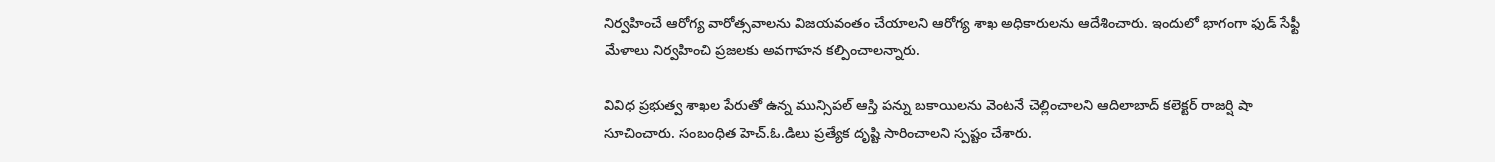నిర్వహించే ఆరోగ్య వారోత్సవాలను విజయవంతం చేయాలని ఆరోగ్య శాఖ అధికారులను ఆదేశించారు. ఇందులో భాగంగా ఫుడ్ సేఫ్టీ మేళాలు నిర్వహించి ప్రజలకు అవగాహన కల్పించాలన్నారు.

వివిధ ప్రభుత్వ శాఖల పేరుతో ఉన్న మున్సిపల్ ఆస్తి పన్ను బకాయిలను వెంటనే చెల్లించాలని ఆదిలాబాద్ కలెక్టర్ రాజర్షి షా సూచించారు. సంబంధిత హెచ్.ఓ.డిలు ప్రత్యేక దృష్టి సారించాలని స్పష్టం చేశారు.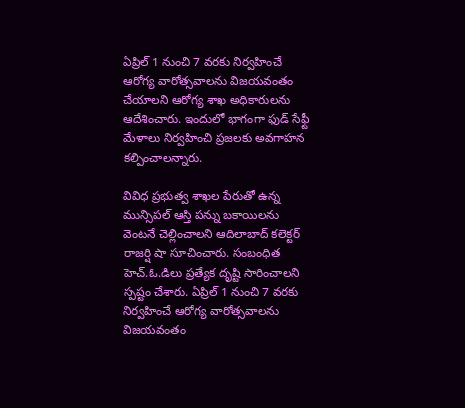ఏప్రిల్ 1 నుంచి 7 వరకు నిర్వహించే ఆరోగ్య వారోత్సవాలను విజయవంతం చేయాలని ఆరోగ్య శాఖ అధికారులను ఆదేశించారు. ఇందులో భాగంగా ఫుడ్ సేఫ్టీ మేళాలు నిర్వహించి ప్రజలకు అవగాహన కల్పించాలన్నారు.

వివిధ ప్రభుత్వ శాఖల పేరుతో ఉన్న మున్సిపల్ ఆస్తి పన్ను బకాయిలను వెంటనే చెల్లించాలని ఆదిలాబాద్ కలెక్టర్ రాజర్షి షా సూచించారు. సంబంధిత హెచ్.ఓ.డిలు ప్రత్యేక దృష్టి సారించాలని స్పష్టం చేశారు. ఏప్రిల్ 1 నుంచి 7 వరకు నిర్వహించే ఆరోగ్య వారోత్సవాలను విజయవంతం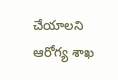చేయాలని ఆరోగ్య శాఖ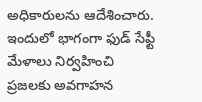అధికారులను ఆదేశించారు. ఇందులో భాగంగా ఫుడ్ సేఫ్టీ మేళాలు నిర్వహించి ప్రజలకు అవగాహన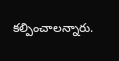కల్పించాలన్నారు.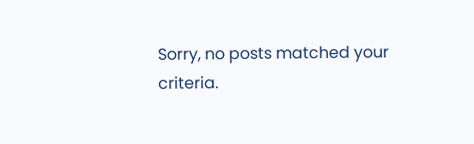Sorry, no posts matched your criteria.